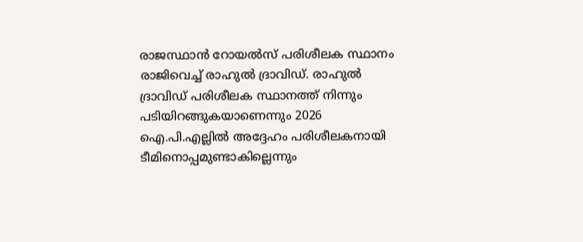രാജസ്ഥാന്‍ റോയല്‍സ് പരിശീലക സ്ഥാനം രാജിവെച്ച് രാഹുല്‍ ദ്രാവിഡ്. രാഹുല്‍ ദ്രാവിഡ് പരിശീലക സ്ഥാനത്ത് നിന്നും പടിയിറങ്ങുകയാണെന്നും 2026 ഐ.പി.എല്ലില്‍ അദ്ദേഹം പരിശീലകനായി ടീമിനൊപ്പമുണ്ടാകില്ലെന്നും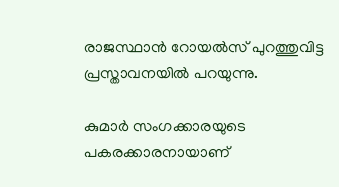രാജസ്ഥാന്‍ റോയല്‍സ് പുറത്തുവിട്ട പ്രസ്താവനയില്‍ പറയുന്നു.

കുമാര്‍ സംഗക്കാരയുടെ പകരക്കാരനായാണ്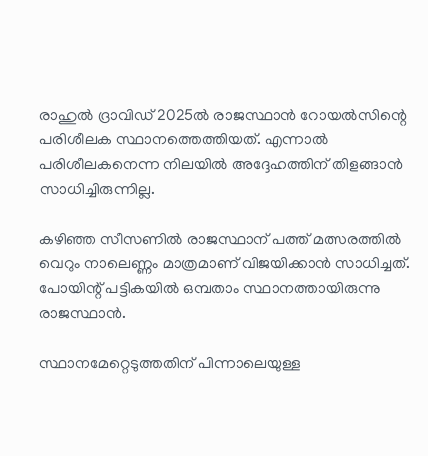രാഹുല്‍ ദ്രാവിഡ് 2025ല്‍ രാജസ്ഥാന്‍ റോയല്‍സിന്റെ പരിശീലക സ്ഥാനത്തെത്തിയത്. എന്നാല്‍ പരിശീലകനെന്ന നിലയില്‍ അദ്ദേഹത്തിന് തിളങ്ങാന്‍ സാധിച്ചിരുന്നില്ല.

കഴിഞ്ഞ സീസണില്‍ രാജസ്ഥാന് പത്ത് മത്സരത്തില്‍ വെറും നാലെണ്ണം മാത്രമാണ് വിജയിക്കാന്‍ സാധിച്ചത്. പോയിന്റ് പട്ടികയില്‍ ഒമ്പതാം സ്ഥാനത്തായിരുന്നു രാജസ്ഥാന്‍.

സ്ഥാനമേറ്റെടുത്തതിന് പിന്നാലെയുള്ള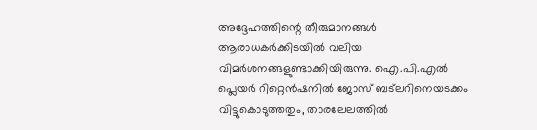അദ്ദേഹത്തിന്റെ തീരുമാനങ്ങള്‍ ആരാധകര്‍ക്കിടയില്‍ വലിയ വിമര്‍ശനങ്ങളുണ്ടാക്കിയിരുന്നു. ഐ.പി.എല്‍ പ്ലെയര്‍ റിറ്റെന്‍ഷനില്‍ ജോസ് ബട്‌ലറിനെയടക്കം വിട്ടുകൊടുത്തതും, താരലേലത്തില്‍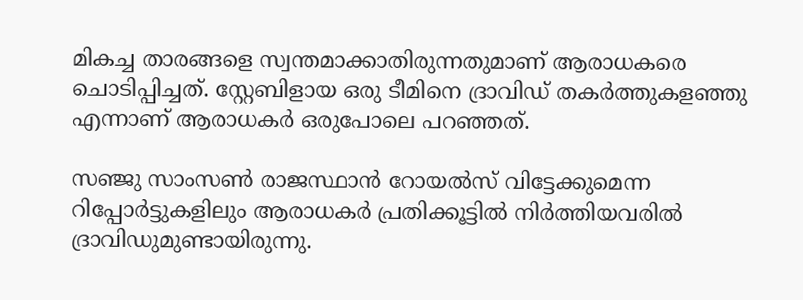മികച്ച താരങ്ങളെ സ്വന്തമാക്കാതിരുന്നതുമാണ് ആരാധകരെ ചൊടിപ്പിച്ചത്. സ്റ്റേബിളായ ഒരു ടീമിനെ ദ്രാവിഡ് തകര്‍ത്തുകളഞ്ഞു എന്നാണ് ആരാധകര്‍ ഒരുപോലെ പറഞ്ഞത്.

സഞ്ജു സാംസണ്‍ രാജസ്ഥാന്‍ റോയല്‍സ് വിട്ടേക്കുമെന്ന റിപ്പോര്‍ട്ടുകളിലും ആരാധകര്‍ പ്രതിക്കൂട്ടില്‍ നിര്‍ത്തിയവരില്‍ ദ്രാവിഡുമുണ്ടായിരുന്നു.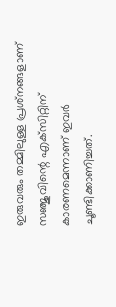ഇരുവരും തമ്മിലുള്ള പ്രശ്‌നങ്ങളാണ് സഞ്ജുവിന്റെ എക്‌സിറ്റിന് കാരണമെന്നാണ് ഇവര്‍ ചൂണ്ടിക്കാണിച്ചത്.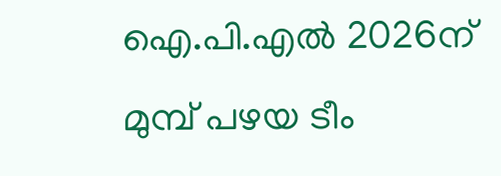ഐ.പി.എല്‍ 2026ന് മുമ്പ് പഴയ ടീം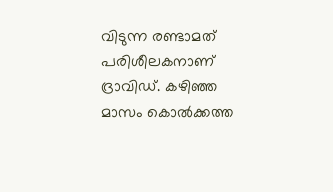വിടുന്ന രണ്ടാമത് പരിശീലകനാണ് ദ്രാവിഡ്. കഴിഞ്ഞ മാസം കൊല്‍ക്കത്ത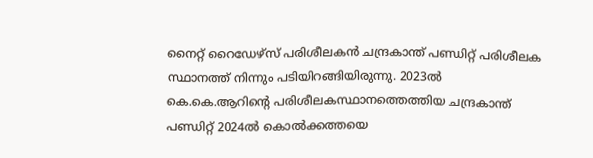നൈറ്റ് റൈഡേഴ്‌സ് പരിശീലകന്‍ ചന്ദ്രകാന്ത് പണ്ഡിറ്റ് പരിശീലക സ്ഥാനത്ത് നിന്നും പടിയിറങ്ങിയിരുന്നു. 2023ല്‍ കെ.കെ.ആറിന്റെ പരിശീലകസ്ഥാനത്തെത്തിയ ചന്ദ്രകാന്ത് പണ്ഡിറ്റ് 2024ല്‍ കൊല്‍ക്കത്തയെ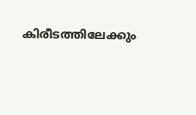കിരീടത്തിലേക്കും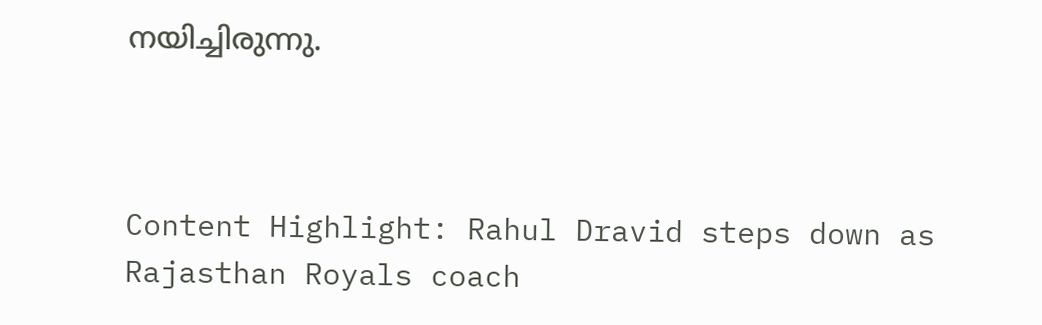നയിച്ചിരുന്നു.



Content Highlight: Rahul Dravid steps down as Rajasthan Royals coach